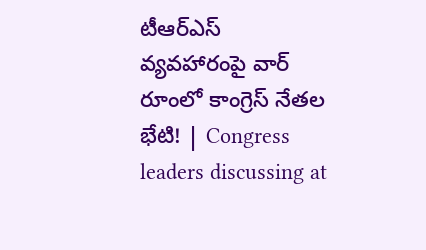టీఆర్ఎస్ వ్యవహారంపై వార్ రూంలో కాంగ్రెస్ నేతల భేటి! | Congress leaders discussing at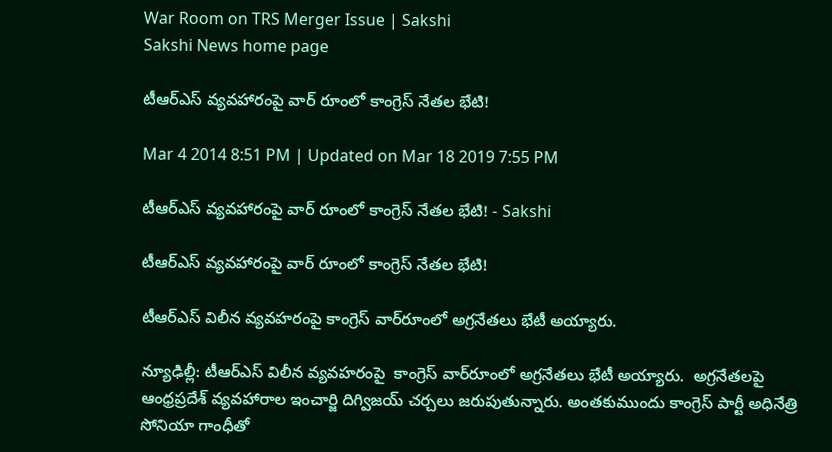War Room on TRS Merger Issue | Sakshi
Sakshi News home page

టీఆర్ఎస్ వ్యవహారంపై వార్ రూంలో కాంగ్రెస్ నేతల భేటి!

Mar 4 2014 8:51 PM | Updated on Mar 18 2019 7:55 PM

టీఆర్ఎస్ వ్యవహారంపై వార్ రూంలో కాంగ్రెస్ నేతల భేటి! - Sakshi

టీఆర్ఎస్ వ్యవహారంపై వార్ రూంలో కాంగ్రెస్ నేతల భేటి!

టీఆర్‌ఎస్‌ విలీన వ్యవహరంపై కాంగ్రెస్‌ వార్‌రూంలో అగ్రనేతలు భేటీ అయ్యారు.

న్యూఢిల్లీ: టీఆర్‌ఎస్‌ విలీన వ్యవహరంపై  కాంగ్రెస్‌ వార్‌రూంలో అగ్రనేతలు భేటీ అయ్యారు.  అగ్రనేతలపై ఆంధ్రప్రదేశ్ వ్యవహారాల ఇంచార్జి దిగ్విజయ్‌ చర్చలు జరుపుతున్నారు. అంతకుముందు కాంగ్రెస్ పార్టీ అధినేత్రి సోనియా గాంధీతో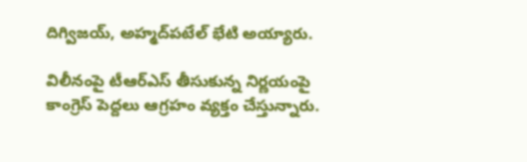దిగ్విజయ్, అహ్మద్‌పటేల్ భేటి అయ్యారు.

విలీనంపై టీఆర్ఎస్ తీసుకున్న నిర్ణయంపై  కాంగ్రెస్ పెద్దలు ఆగ్రహం వ్యక్తం చేస్తున్నారు.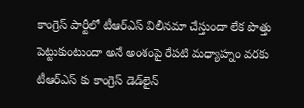కాంగ్రెస్ పార్టీలో టీఆర్ఎస్‌ విలీనమా చేస్తుందా లేక పొత్తు పెట్టుకుంటుందా అనే అంశంపై రేపటి మధ్యాహ్నం వరకు టీఆర్ఎస్ కు కాంగ్రెస్ డెడ్‌లైన్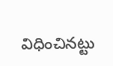విధించినట్టు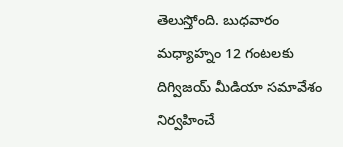తెలుస్తోంది. బుధవారం మధ్యాహ్నం 12 గంటలకు దిగ్విజయ్ మీడియా సమావేశం నిర్వహించే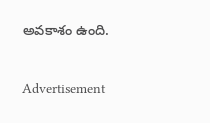అవకాశం ఉంది.


Advertisement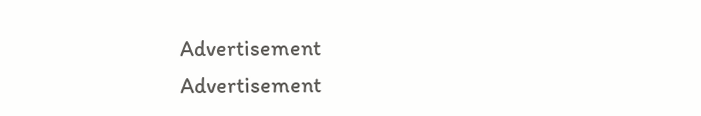Advertisement
Advertisement